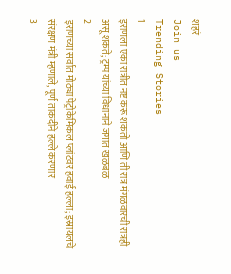शहरं
Join us
Trending Stories
1
इराणला एका रात्रीत नष्ट करू शकतो आणि ती रात्र मंगळवारची रात्रही असू शकते; ट्रम्प यांच्या विधानाने जगात खळबळ
2
इराणच्या सर्वात मोठ्या पेट्रोकेमिकल प्लांटवर हवाई हल्ला; इस्रायलचे संरक्षण मंत्री म्हणाले, पूर्ण ताकदीने हल्ले करणार
3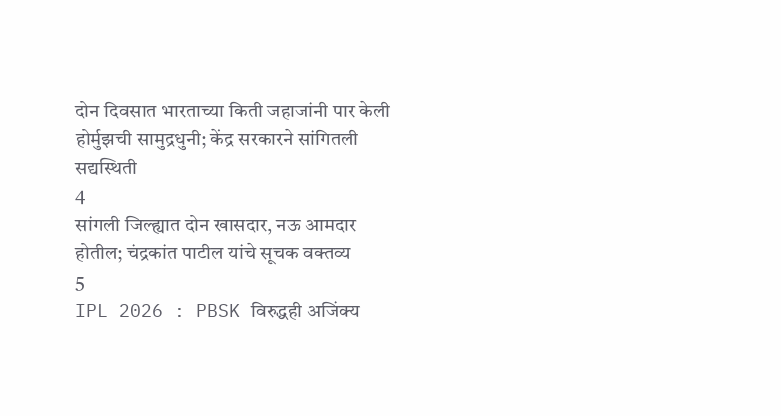दोन दिवसात भारताच्या किती जहाजांनी पार केली होर्मुझची सामुद्रधुनी; केंद्र सरकारने सांगितली सद्यस्थिती
4
सांगली जिल्ह्यात दोन खासदार, नऊ आमदार होतील; चंद्रकांत पाटील यांचे सूचक वक्तव्य
5
IPL 2026 : PBSK विरुद्धही अजिंक्य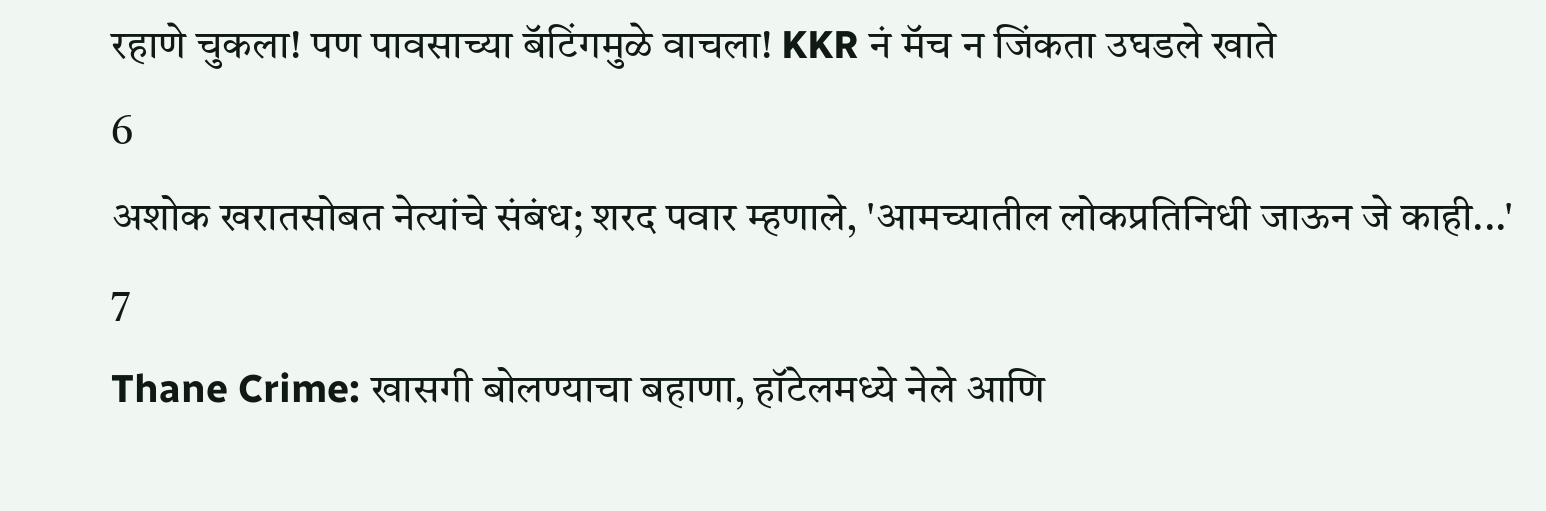रहाणे चुकला! पण पावसाच्या बॅटिंगमुळे वाचला! KKR नं मॅच न जिंकता उघडले खाते
6
अशोक खरातसोबत नेत्यांचे संबंध; शरद पवार म्हणाले, 'आमच्यातील लोकप्रतिनिधी जाऊन जे काही...'
7
Thane Crime: खासगी बोलण्याचा बहाणा, हॉटेलमध्ये नेले आणि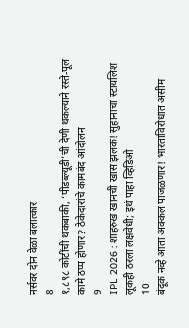नर्सवर दोन वेळा बलात्कार
8
१,८९८ कोटींची थकबाकी, ‘पीडब्ल्यूडी’ची देणी थकल्याने रस्ते-पूल कामे ठप्प होणार? ठेकेदारांचे कामबंद आंदोलन
9
IPL 2026 : शाहरुख खानची खास झलक! सुहानाचा स्टायलिश लूकही ठरला लक्षवेधी; इथं पाहा व्हिडिओ
10
बंदूक नव्हे आता अक्कल पाजळणार! भारताविरोधात असीम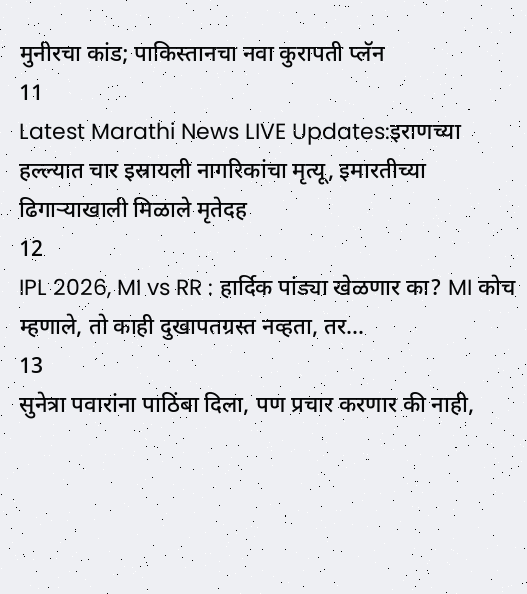मुनीरचा कांड; पाकिस्तानचा नवा कुरापती प्लॅन
11
Latest Marathi News LIVE Updates:इराणच्या हल्ल्यात चार इस्रायली नागरिकांचा मृत्यू, इमारतीच्या ढिगाऱ्याखाली मिळाले मृतेदह
12
IPL 2026, MI vs RR : हार्दिक पांड्या खेळणार का? MI कोच म्हणाले, तो काही दुखापतग्रस्त नव्हता, तर...
13
सुनेत्रा पवारांना पाठिंबा दिला, पण प्रचार करणार की नाही,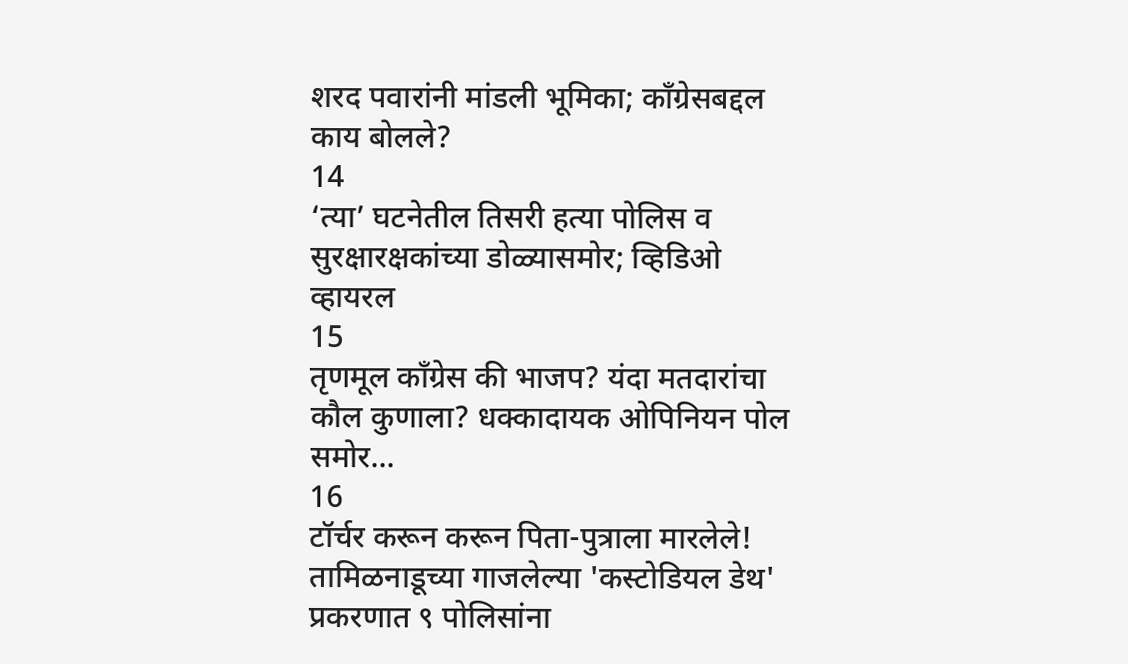शरद पवारांनी मांडली भूमिका; काँग्रेसबद्दल काय बोलले?
14
‘त्या’ घटनेतील तिसरी हत्या पोलिस व सुरक्षारक्षकांच्या डोळ्यासमोर; व्हिडिओ व्हायरल
15
तृणमूल काँग्रेस की भाजप? यंदा मतदारांचा कौल कुणाला? धक्कादायक ओपिनियन पोल समोर...
16
टॉर्चर करून करून पिता-पुत्राला मारलेले! तामिळनाडूच्या गाजलेल्या 'कस्टोडियल डेथ' प्रकरणात ९ पोलिसांना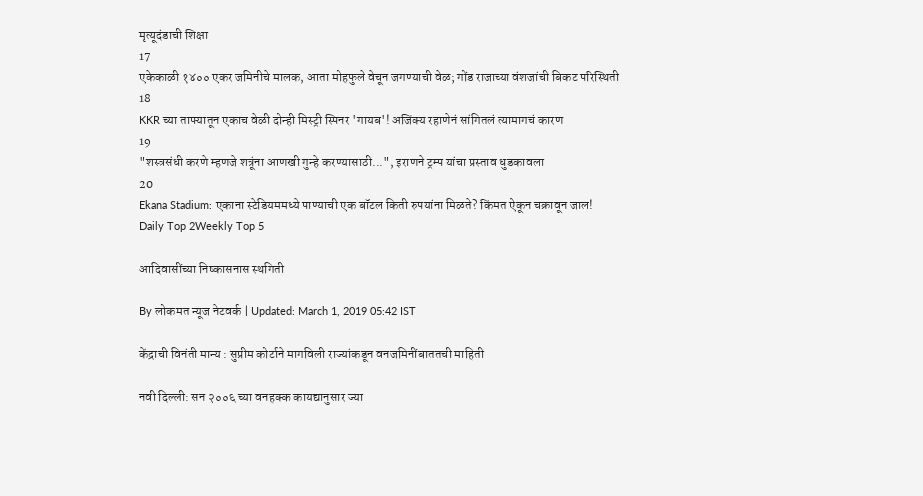मृत्यूदंडाची शिक्षा
17
एकेकाळी १४०० एकर जमिनीचे मालक, आता मोहफुले वेचून जगण्याची वेळ; गोंड राजाच्या वंशजांची बिकट परिस्थिती
18
KKR च्या ताफ्यातून एकाच वेळी दोन्ही मिस्ट्री स्पिनर 'गायब'! अजिंक्य रहाणेनं सांगितलं त्यामागचं कारण
19
"शस्त्रसंधी करणे म्हणजे शत्रूंना आणखी गुन्हे करण्यासाठी...", इराणने ट्रम्प यांचा प्रस्ताव धुडकावला
20
Ekana Stadium: एकाना स्टेडियममध्ये पाण्याची एक बॉटल किती रुपयांना मिळते? किंमत ऐकून चक्रावून जाल!
Daily Top 2Weekly Top 5

आदिवासींच्या निष्कासनास स्थगिती

By लोकमत न्यूज नेटवर्क | Updated: March 1, 2019 05:42 IST

केंद्राची विनंती मान्य : सुप्रीम कोर्टाने मागविली राज्यांकडून वनजमिनींबाततची माहिती

नवी दिल्ली: सन २००६ च्या वनहक्क कायद्यानुसार ज्या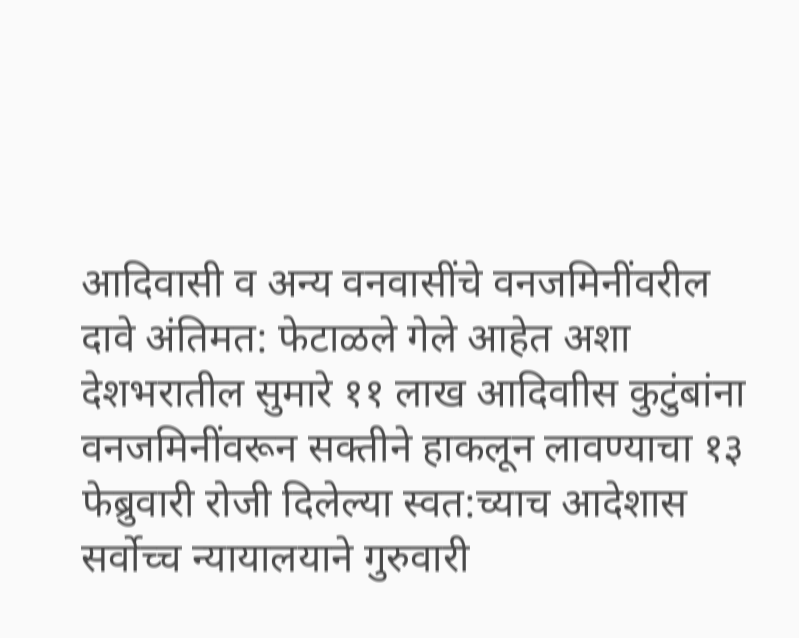आदिवासी व अन्य वनवासींचे वनजमिनींवरील दावे अंतिमत: फेटाळले गेले आहेत अशा देशभरातील सुमारे ११ लाख आदिवाीस कुटुंबांना वनजमिनींवरून सक्तीने हाकलून लावण्याचा १३ फेब्रुवारी रोजी दिलेल्या स्वत:च्याच आदेशास सर्वोच्च न्यायालयाने गुरुवारी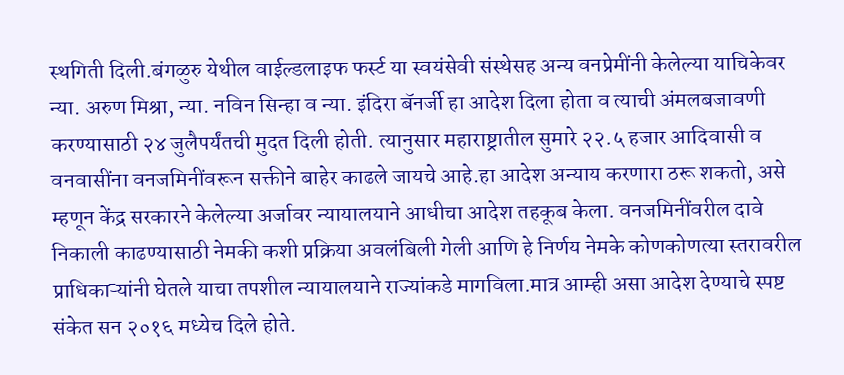स्थगिती दिली.बंगळुरु येथील वाईल्डलाइफ फर्स्ट या स्वयंसेवी संस्थेसह अन्य वनप्रेमींनी केलेल्या याचिकेवर न्या. अरुण मिश्रा, न्या. नविन सिन्हा व न्या. इंदिरा बॅनर्जी हा आदेश दिला होता व त्याची अंमलबजावणी करण्यासाठी २४ जुलैपर्यंतची मुदत दिली होती. त्यानुसार महाराष्ट्रातील सुमारे २२.५ हजार आदिवासी व वनवासींना वनजमिनींवरून सक्तीने बाहेर काढले जायचे आहे.हा आदेश अन्याय करणारा ठरू शकतो, असे म्हणून केंद्र सरकारने केलेल्या अर्जावर न्यायालयाने आधीचा आदेश तहकूब केला. वनजमिनींवरील दावे निकाली काढण्यासाठी नेमकी कशी प्रक्रिया अवलंबिली गेली आणि हे निर्णय नेमके कोणकोणत्या स्तरावरील प्राधिकाऱ्यांनी घेतले याचा तपशील न्यायालयाने राज्यांकडे मागविला.मात्र आम्ही असा आदेश देण्याचे स्पष्ट संकेत सन २०१६ मध्येच दिले होते.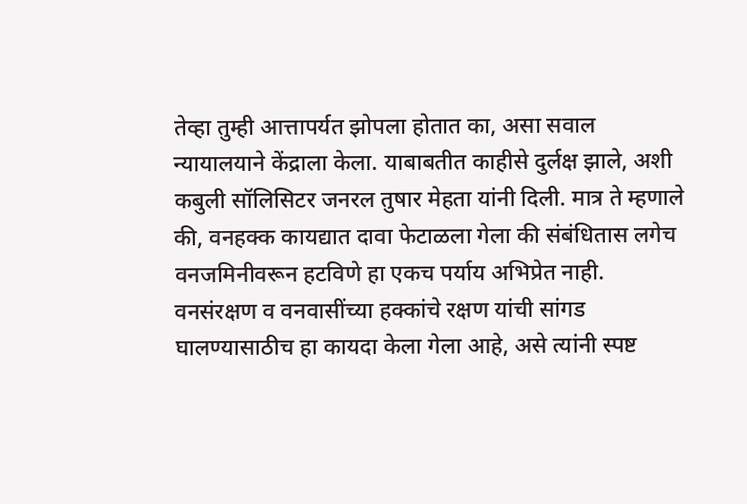तेव्हा तुम्ही आत्तापर्यत झोपला होतात का, असा सवाल न्यायालयाने केंद्राला केला. याबाबतीत काहीसे दुर्लक्ष झाले, अशी कबुली सॉलिसिटर जनरल तुषार मेहता यांनी दिली. मात्र ते म्हणाले की, वनहक्क कायद्यात दावा फेटाळला गेला की संबंधितास लगेच वनजमिनीवरून हटविणे हा एकच पर्याय अभिप्रेत नाही. वनसंरक्षण व वनवासींच्या हक्कांचे रक्षण यांची सांगड घालण्यासाठीच हा कायदा केला गेला आहे, असे त्यांनी स्पष्ट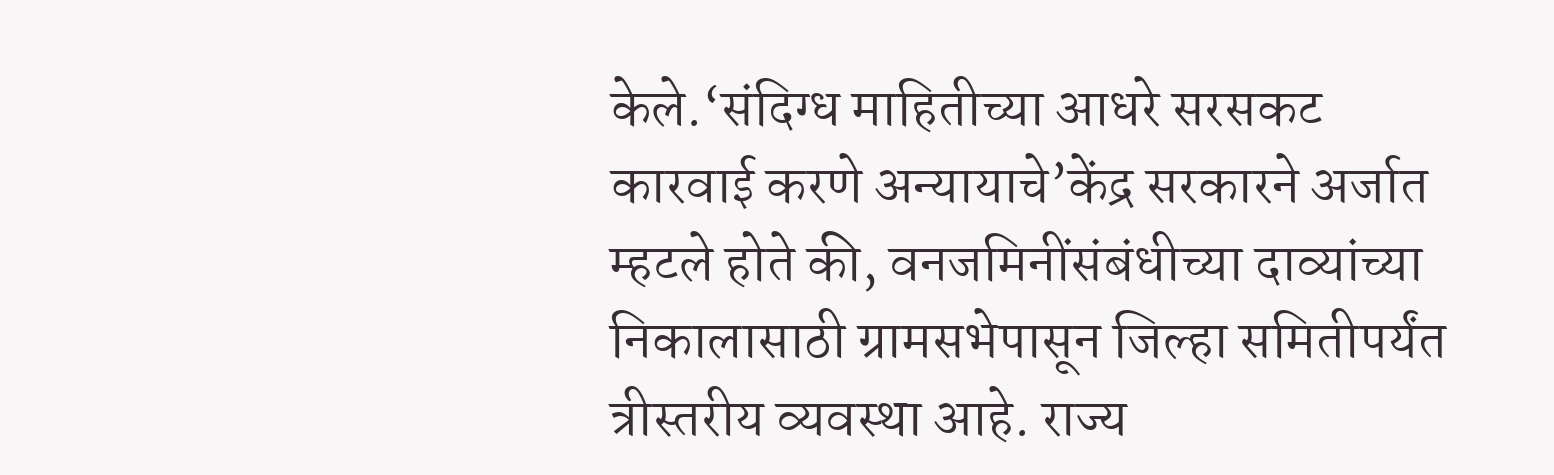केले.‘संदिग्ध माहितीच्या आधरे सरसकट कारवाई करणे अन्यायाचे’केंद्र सरकारने अर्जात म्हटले होते की, वनजमिनींसंबंधीच्या दाव्यांच्या निकालासाठी ग्रामसभेपासून जिल्हा समितीपर्यंत त्रीस्तरीय व्यवस्था आहे. राज्य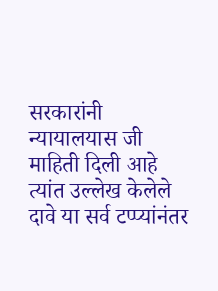सरकारांनी न्यायालयास जी माहिती दिली आहे त्यांत उल्लेख केलेले दावे या सर्व टप्प्यांनंतर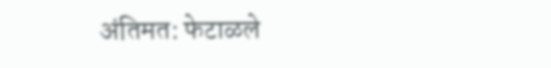अंतिमत: फेटाळले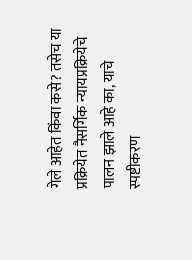गेले आहेत किंवा कसे? तसेच या प्रक्रियेत नैसर्गिक न्यायप्रक्रियेचे पालन झाले आहे का, याचे स्पष्टीकरण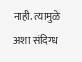नाही. त्यामुळे अशा संदिग्ध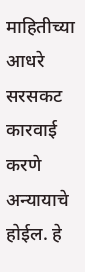माहितीच्या आधरे सरसकट कारवाई करणे अन्यायाचे होईल. हे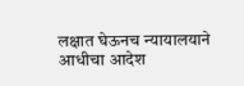लक्षात घेऊनच न्यायालयाने आधीचा आदेश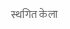स्थगित केला